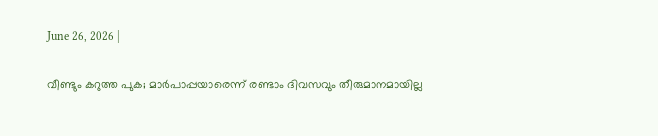June 26, 2026 |

വീണ്ടും കറുത്ത പുക; മാര്‍പാപ്പയാരെന്ന് രണ്ടാം ദിവസവും തീരുമാനമായില്ല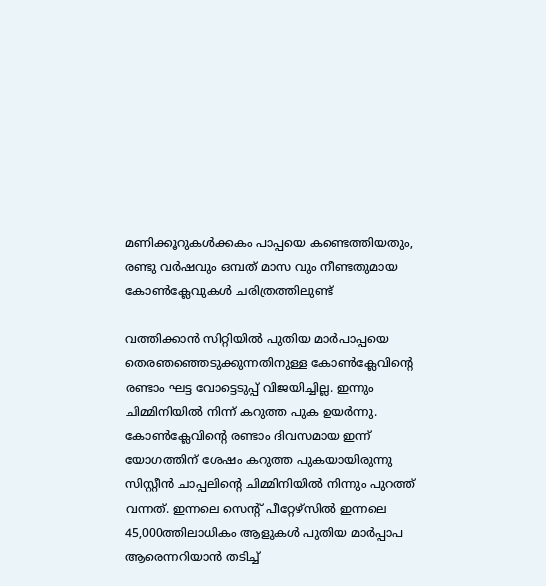മണിക്കൂറുകൾക്കകം പാപ്പയെ കണ്ടെത്തിയതും, രണ്ടു വർഷവും ഒമ്പത് മാസ വും നീണ്ടതുമായ കോൺക്ലേവുകൾ ചരിത്രത്തിലുണ്ട്

വത്തിക്കാന്‍ സിറ്റിയില്‍ പുതിയ മാര്‍പാപ്പയെ തെരഞഞ്ഞെടുക്കുന്നതിനുള്ള കോണ്‍ക്ലേവിന്റെ രണ്ടാം ഘട്ട വോട്ടെടുപ്പ് വിജയിച്ചില്ല. ഇന്നും ചിമ്മിനിയില്‍ നിന്ന് കറുത്ത പുക ഉയര്‍ന്നു. കോണ്‍ക്ലേവിന്റെ രണ്ടാം ദിവസമായ ഇന്ന് യോഗത്തിന് ശേഷം കറുത്ത പുകയായിരുന്നു സിസ്റ്റീന്‍ ചാപ്പലിന്റെ ചിമ്മിനിയില്‍ നിന്നും പുറത്ത് വന്നത്. ഇന്നലെ സെന്റ് പീറ്റേഴ്‌സില്‍ ഇന്നലെ 45,000ത്തിലാധികം ആളുകള്‍ പുതിയ മാര്‍പ്പാപ ആരെന്നറിയാന്‍ തടിച്ച്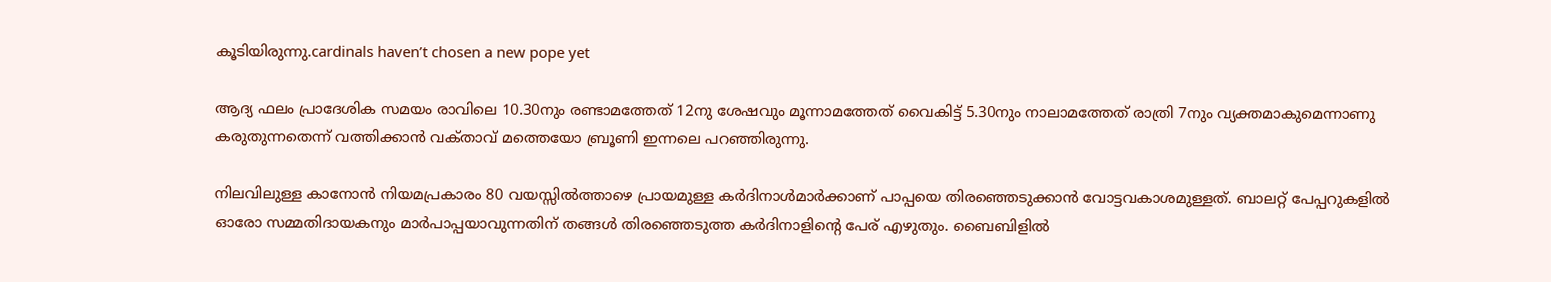കൂടിയിരുന്നു.cardinals haven’t chosen a new pope yet

ആദ്യ ഫലം പ്രാദേശിക സമയം രാവിലെ 10.30നും രണ്ടാമത്തേത് 12നു ശേഷവും മൂന്നാമത്തേത് വൈകിട്ട് 5.30നും നാലാമത്തേത് രാത്രി 7നും വ്യക്തമാകുമെന്നാണു കരുതുന്നതെന്ന് വത്തിക്കാൻ വക്‌താവ് മത്തെയോ ബ്രൂണി ഇന്നലെ പറഞ്ഞിരുന്നു.

നിലവിലുള്ള കാനോൻ നിയമപ്രകാരം 80 വയസ്സിൽത്താഴെ പ്രായമുള്ള കർദിനാൾമാർക്കാണ് പാപ്പയെ തിരഞ്ഞെടുക്കാൻ വോട്ടവകാശമുള്ളത്. ബാലറ്റ് പേപ്പറുകളിൽ ഓരോ സമ്മതിദായകനും മാർപാപ്പയാവുന്നതിന് തങ്ങൾ തിരഞ്ഞെടുത്ത കർദിനാളിൻ്റെ പേര് എഴുതും. ബൈബിളിൽ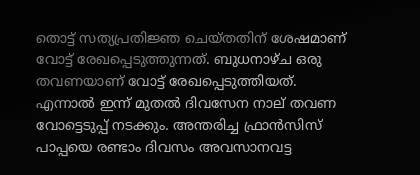തൊട്ട് സത്യപ്രതിജ്ഞ ചെയ്‌തതിന് ശേഷമാണ് വോട്ട് രേഖപ്പെടുത്തുന്നത്. ബുധനാഴ്ച ഒരു തവണയാണ് വോട്ട് രേഖപ്പെടുത്തിയത്. എന്നാൽ ഇന്ന് മുതൽ ദിവസേന നാല് തവണ വോട്ടെടുപ്പ് നടക്കും. അന്തരിച്ച ഫ്രാൻസിസ് പാപ്പയെ രണ്ടാം ദിവസം അവസാനവട്ട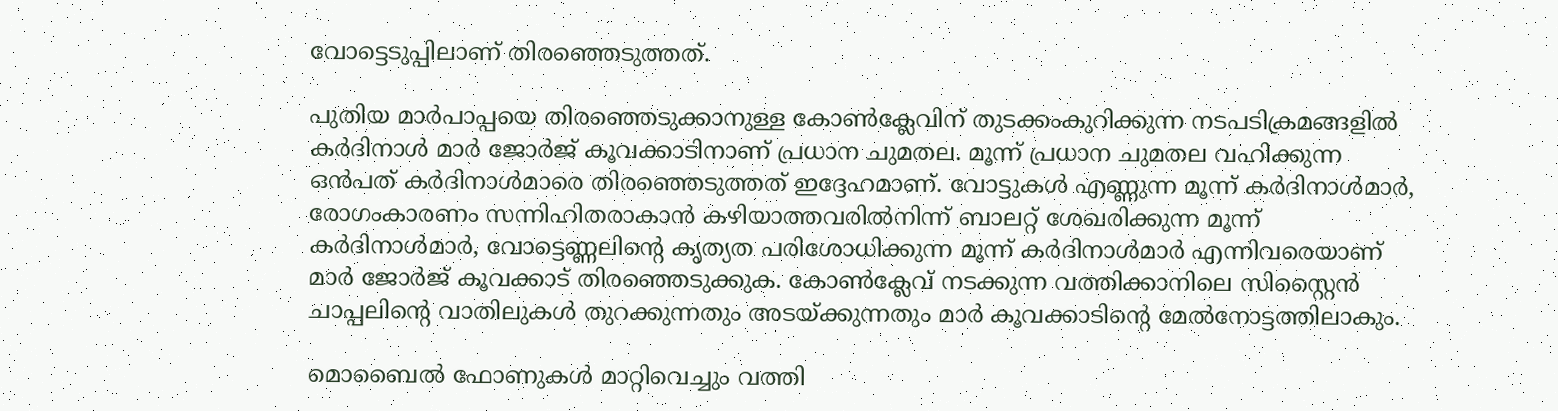വോട്ടെടുപ്പിലാണ് തിരഞ്ഞെടുത്തത്.

പുതിയ മാർപാപ്പയെ തിരഞ്ഞെടുക്കാനുള്ള കോൺക്ലേവിന് തുടക്കംകുറിക്കുന്ന നടപടിക്രമങ്ങളിൽ കർദിനാൾ മാർ ജോർജ് കൂവക്കാടിനാണ് പ്രധാന ചുമതല. മൂന്ന് പ്രധാന ചുമതല വഹിക്കുന്ന ഒൻപത് കർദിനാൾമാരെ തിരഞ്ഞെടുത്തത് ഇദ്ദേഹമാണ്. വോട്ടുകൾ എണ്ണുന്ന മൂന്ന് കർദിനാൾമാർ, രോഗംകാരണം സന്നിഹിതരാകാൻ കഴിയാത്തവരിൽനിന്ന് ബാലറ്റ് ശേഖരിക്കുന്ന മൂന്ന് കർദിനാൾമാർ, വോട്ടെണ്ണലിൻ്റെ കൃത്യത പരിശോധിക്കുന്ന മൂന്ന് കർദിനാൾമാർ എന്നിവരെയാണ് മാർ ജോർജ് കൂവക്കാട് തിരഞ്ഞെടുക്കുക. കോൺക്ലേവ് നടക്കുന്ന വത്തിക്കാനിലെ സിസ്റ്റൈൻ ചാപ്പലിന്റെ വാതിലുകൾ തുറക്കുന്നതും അടയ്ക്കുന്നതും മാർ കൂവക്കാടിൻ്റെ മേൽനോട്ടത്തിലാകും.

മൊബൈൽ ഫോണുകൾ മാറ്റിവെച്ചും വത്തി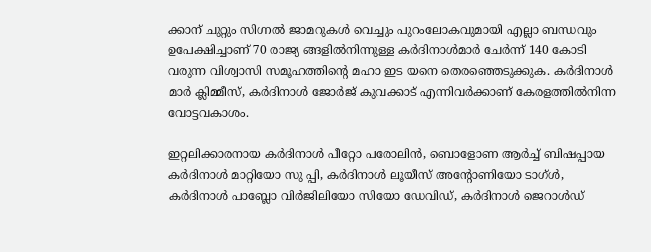ക്കാന് ചുറ്റും സിഗ്നൽ ജാമറുകൾ വെച്ചും പുറംലോകവുമായി എല്ലാ ബന്ധവും ഉപേക്ഷിച്ചാണ് 70 രാജ്യ ങ്ങളിൽനിന്നുള്ള കർദിനാൾമാർ ചേർന്ന് 140 കോടി വരുന്ന വിശ്വാസി സമൂഹത്തിൻ്റെ മഹാ ഇട യനെ തെരഞ്ഞെടുക്കുക. കർദിനാൾ മാർ ക്ലിമ്മീസ്, കർദിനാൾ ജോർജ് കുവക്കാട് എന്നിവർക്കാണ് കേരളത്തിൽനിന്ന വോട്ടവകാശം.

ഇറ്റലിക്കാരനായ കർദിനാൾ പീറ്റോ പരോലിൻ, ബൊളോണ ആർച്ച് ബിഷപ്പായ കർദിനാൾ മാറ്റിയോ സു പ്പി, കർദിനാൾ ലൂയീസ് അന്റോണിയോ ടാഗ്ൾ, കർദിനാൾ പാബ്ലോ വിർജിലിയോ സിയോ ഡേവിഡ്, കർദിനാൾ ജെറാൾഡ്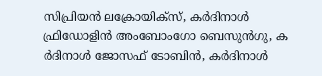സിപ്രിയൻ ലക്രോയിക്സ‌്, കർദിനാൾ ഫ്രിഡോളിൻ അംബോംഗോ ബെസുൻഗു, ക ർദിനാൾ ജോസഫ് ടോബിൻ, കർദിനാൾ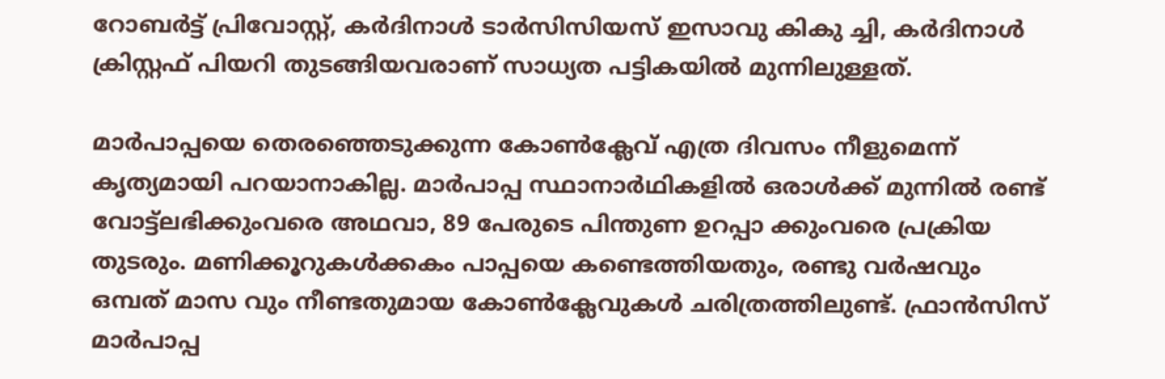റോബർട്ട് പ്രിവോസ്റ്റ്, കർദിനാൾ ടാർസിസിയസ് ഇസാവു കികു ച്ചി, കർദിനാൾ ക്രിസ്റ്റഫ് പിയറി തുടങ്ങിയവരാണ് സാധ്യത പട്ടികയിൽ മുന്നിലുള്ളത്.

മാർപാപ്പയെ തെരഞ്ഞെടുക്കുന്ന കോൺക്ലേവ് എത്ര ദിവസം നീളുമെന്ന് കൃത്യമായി പറയാനാകില്ല. മാർപാപ്പ സ്ഥാനാർഥികളിൽ ഒരാൾക്ക് മുന്നിൽ രണ്ട് വോട്ട്ലഭിക്കുംവരെ അഥവാ, 89 പേരുടെ പിന്തുണ ഉറപ്പാ ക്കുംവരെ പ്രക്രിയ തുടരും. മണിക്കൂറുകൾക്കകം പാപ്പയെ കണ്ടെത്തിയതും, രണ്ടു വർഷവും ഒമ്പത് മാസ വും നീണ്ടതുമായ കോൺക്ലേവുകൾ ചരിത്രത്തിലുണ്ട്. ഫ്രാൻസിസ് മാർപാപ്പ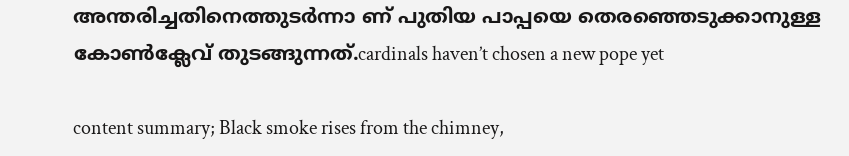അന്തരിച്ചതിനെത്തുടർന്നാ ണ് പുതിയ പാപ്പയെ തെരഞ്ഞെടുക്കാനുള്ള കോൺക്ലേവ് തുടങ്ങുന്നത്.cardinals haven’t chosen a new pope yet

content summary; Black smoke rises from the chimney,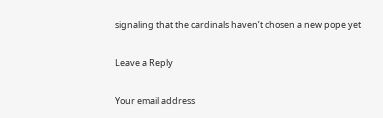signaling that the cardinals haven’t chosen a new pope yet

Leave a Reply

Your email address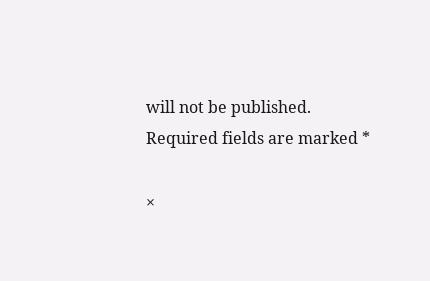will not be published. Required fields are marked *

×